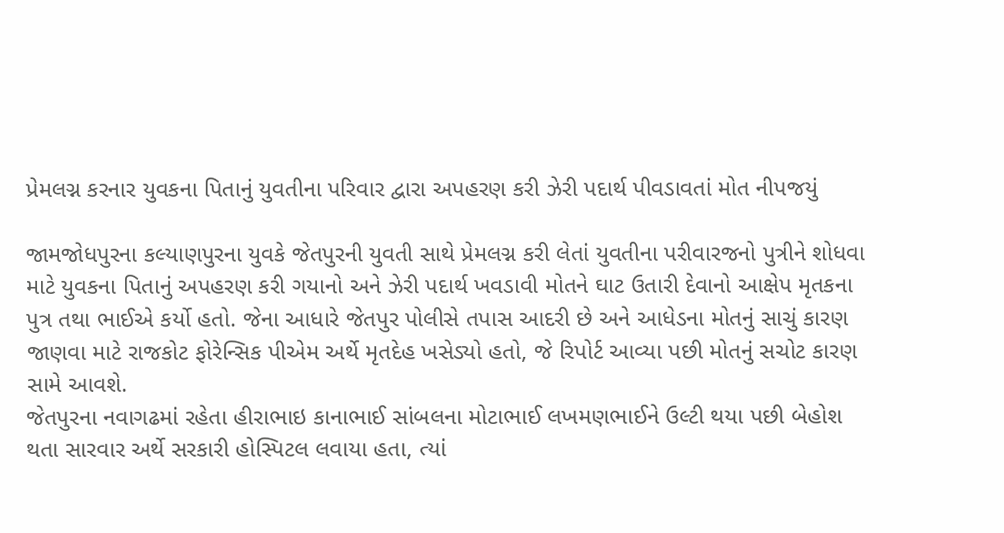પ્રેમલગ્ન કરનાર યુવકના પિતાનું યુવતીના પરિવાર દ્વારા અપહરણ કરી ઝેરી પદાર્થ પીવડાવતાં મોત નીપજયું

જામજોધપુરના કલ્યાણપુરના યુવકે જેતપુરની યુવતી સાથે પ્રેમલગ્ન કરી લેતાં યુવતીના પરીવારજનો પુત્રીને શોધવા માટે યુવકના પિતાનું અપહરણ કરી ગયાનો અને ઝેરી પદાર્થ ખવડાવી મોતને ઘાટ ઉતારી દેવાનો આક્ષેપ મૃતકના પુત્ર તથા ભાઈએ કર્યો હતો. જેના આધારે જેતપુર પોલીસે તપાસ આદરી છે અને આધેડના મોતનું સાચું કારણ જાણવા માટે રાજકોટ ફોરેન્સિક પીએમ અર્થે મૃતદેહ ખસેડ્યો હતો, જે રિપોર્ટ આવ્યા પછી મોતનું સચોટ કારણ સામે આવશે.
જેતપુરના નવાગઢમાં રહેતા હીરાભાઇ કાનાભાઈ સાંબલના મોટાભાઈ લખમણભાઈને ઉલ્ટી થયા પછી બેહોશ થતા સારવાર અર્થે સરકારી હોસ્પિટલ લવાયા હતા, ત્યાં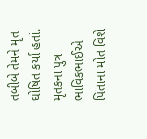તબીબે તેમને મૃત ઘોષિત કર્યા હતાં. મૃતકના પુત્ર ભાવિકભાઈએ પિતાના મોત વિશે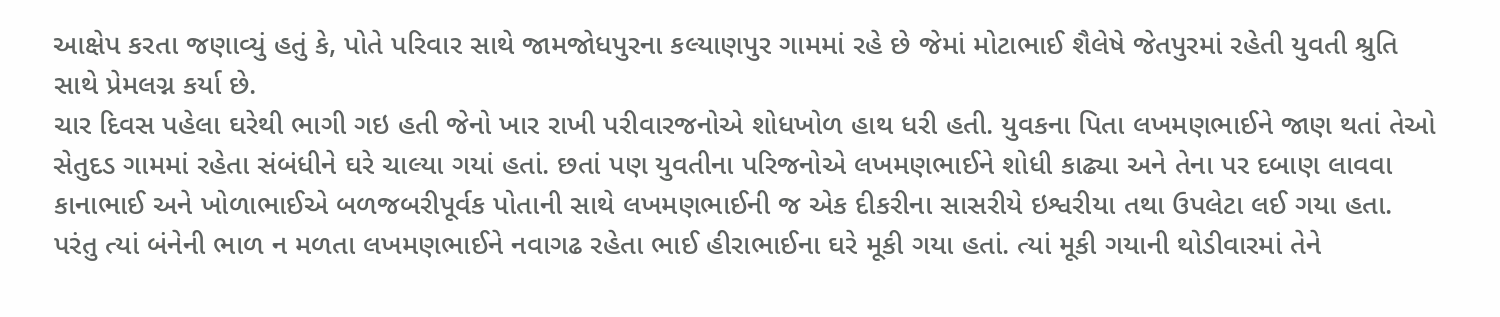આક્ષેપ કરતા જણાવ્યું હતું કે, પોતે પરિવાર સાથે જામજોધપુરના કલ્યાણપુર ગામમાં રહે છે જેમાં મોટાભાઈ શૈલેષે જેતપુરમાં રહેતી યુવતી શ્રુતિ સાથે પ્રેમલગ્ન કર્યા છે.
ચાર દિવસ પહેલા ઘરેથી ભાગી ગઇ હતી જેનો ખાર રાખી પરીવારજનોએ શોધખોળ હાથ ધરી હતી. યુવકના પિતા લખમણભાઈને જાણ થતાં તેઓ સેતુદડ ગામમાં રહેતા સંબંધીને ઘરે ચાલ્યા ગયાં હતાં. છતાં પણ યુવતીના પરિજનોએ લખમણભાઈને શોધી કાઢ્યા અને તેના પર દબાણ લાવવા કાનાભાઈ અને ખોળાભાઈએ બળજબરીપૂર્વક પોતાની સાથે લખમણભાઈની જ એક દીકરીના સાસરીયે ઇશ્વરીયા તથા ઉપલેટા લઈ ગયા હતા.
પરંતુ ત્યાં બંનેની ભાળ ન મળતા લખમણભાઈને નવાગઢ રહેતા ભાઈ હીરાભાઈના ઘરે મૂકી ગયા હતાં. ત્યાં મૂકી ગયાની થોડીવારમાં તેને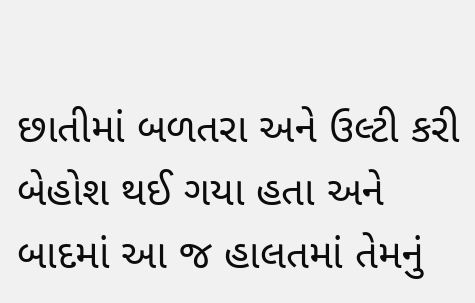છાતીમાં બળતરા અને ઉલ્ટી કરી બેહોશ થઈ ગયા હતા અને બાદમાં આ જ હાલતમાં તેમનું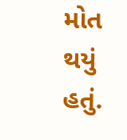મોત થયું હતું.